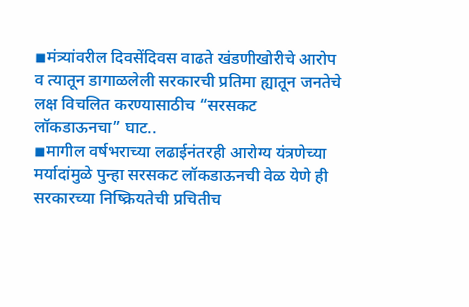◾मंत्र्यांवरील दिवसेंदिवस वाढते खंडणीखोरीचे आरोप व त्यातून डागाळलेली सरकारची प्रतिमा ह्यातून जनतेचे लक्ष विचलित करण्यासाठीच “सरसकट लॉकडाऊनचा” घाट..
◾मागील वर्षभराच्या लढाईनंतरही आरोग्य यंत्रणेच्या मर्यादांमुळे पुन्हा सरसकट लॉकडाऊनची वेळ येणे ही सरकारच्या निष्क्रियतेची प्रचितीच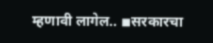म्हणावी लागेल.. ◾सरकारचा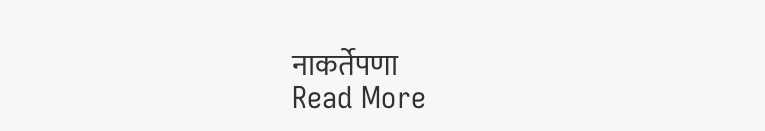नाकर्तेपणा
Read More